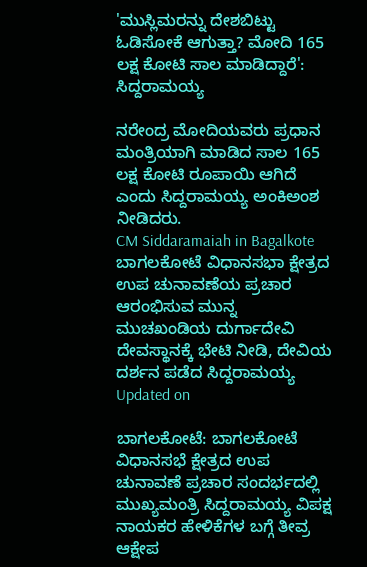'ಮುಸ್ಲಿಮರನ್ನು ದೇಶಬಿಟ್ಟು ಓಡಿಸೋಕೆ ಆಗುತ್ತಾ? ಮೋದಿ 165 ಲಕ್ಷ ಕೋಟಿ ಸಾಲ ಮಾಡಿದ್ದಾರೆ': ಸಿದ್ದರಾಮಯ್ಯ

ನರೇಂದ್ರ ಮೋದಿಯವರು ಪ್ರಧಾನ ಮಂತ್ರಿಯಾಗಿ ಮಾಡಿದ ಸಾಲ 165 ಲಕ್ಷ ಕೋಟಿ ರೂಪಾಯಿ ಆಗಿದೆ ಎಂದು ಸಿದ್ದರಾಮಯ್ಯ ಅಂಕಿಅಂಶ ನೀಡಿದರು.
CM Siddaramaiah in Bagalkote
ಬಾಗಲಕೋಟೆ ವಿಧಾನಸಭಾ ಕ್ಷೇತ್ರದ ಉಪ ಚುನಾವಣೆಯ ಪ್ರಚಾರ ಆರಂಭಿಸುವ ಮುನ್ನ ಮುಚಖಂಡಿಯ ದುರ್ಗಾದೇವಿ ದೇವಸ್ಥಾನಕ್ಕೆ ಭೇಟಿ ನೀಡಿ, ದೇವಿಯ ದರ್ಶನ ಪಡೆದ ಸಿದ್ದರಾಮಯ್ಯ
Updated on

ಬಾಗಲಕೋಟೆ: ಬಾಗಲಕೋಟೆ ವಿಧಾನಸಭೆ ಕ್ಷೇತ್ರದ ಉಪ ಚುನಾವಣೆ ಪ್ರಚಾರ ಸಂದರ್ಭದಲ್ಲಿ ಮುಖ್ಯಮಂತ್ರಿ ಸಿದ್ದರಾಮಯ್ಯ ವಿಪಕ್ಷ ನಾಯಕರ ಹೇಳಿಕೆಗಳ ಬಗ್ಗೆ ತೀವ್ರ ಆಕ್ಷೇಪ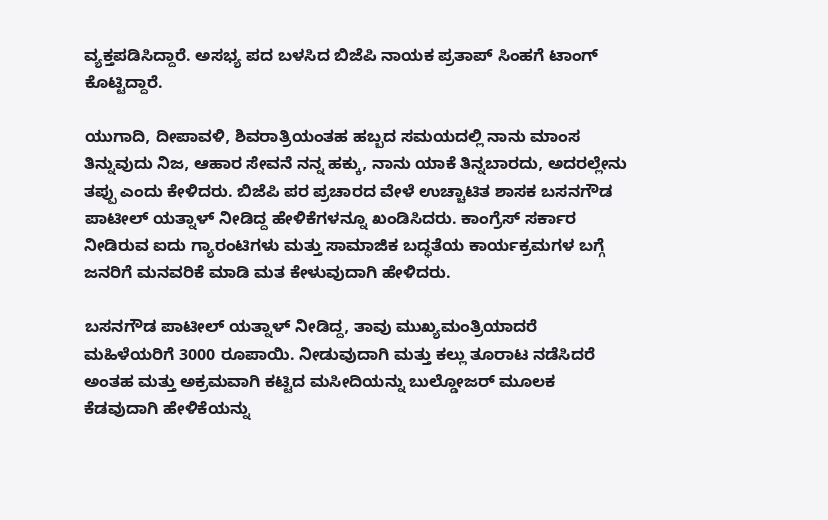ವ್ಯಕ್ತಪಡಿಸಿದ್ದಾರೆ. ಅಸಭ್ಯ ಪದ ಬಳಸಿದ ಬಿಜೆಪಿ ನಾಯಕ ಪ್ರತಾಪ್ ಸಿಂಹಗೆ ಟಾಂಗ್ ಕೊಟ್ಟಿದ್ದಾರೆ.

ಯುಗಾದಿ, ದೀಪಾವಳಿ, ಶಿವರಾತ್ರಿಯಂತಹ ಹಬ್ಬದ ಸಮಯದಲ್ಲಿ ನಾನು ಮಾಂಸ ತಿನ್ನುವುದು ನಿಜ, ಆಹಾರ ಸೇವನೆ ನನ್ನ ಹಕ್ಕು, ನಾನು ಯಾಕೆ ತಿನ್ನಬಾರದು, ಅದರಲ್ಲೇನು ತಪ್ಪು ಎಂದು ಕೇಳಿದರು. ಬಿಜೆಪಿ ಪರ ಪ್ರಚಾರದ ವೇಳೆ ಉಚ್ಚಾಟಿತ ಶಾಸಕ ಬಸನಗೌಡ ಪಾಟೀಲ್ ಯತ್ನಾಳ್ ನೀಡಿದ್ದ ಹೇಳಿಕೆಗಳನ್ನೂ ಖಂಡಿಸಿದರು. ಕಾಂಗ್ರೆಸ್ ಸರ್ಕಾರ ನೀಡಿರುವ ಐದು ಗ್ಯಾರಂಟಿಗಳು ಮತ್ತು ಸಾಮಾಜಿಕ ಬದ್ಧತೆಯ ಕಾರ್ಯಕ್ರಮಗಳ ಬಗ್ಗೆ ಜನರಿಗೆ ಮನವರಿಕೆ ಮಾಡಿ ಮತ ಕೇಳುವುದಾಗಿ ಹೇಳಿದರು.

ಬಸನಗೌಡ ಪಾಟೀಲ್ ಯತ್ನಾಳ್ ನೀಡಿದ್ದ, ತಾವು ಮುಖ್ಯಮಂತ್ರಿಯಾದರೆ ಮಹಿಳೆಯರಿಗೆ 3000 ರೂಪಾಯಿ. ನೀಡುವುದಾಗಿ ಮತ್ತು ಕಲ್ಲು ತೂರಾಟ ನಡೆಸಿದರೆ ಅಂತಹ ಮತ್ತು ಅಕ್ರಮವಾಗಿ ಕಟ್ಟಿದ ಮಸೀದಿಯನ್ನು ಬುಲ್ಡೋಜರ್ ಮೂಲಕ ಕೆಡವುದಾಗಿ ಹೇಳಿಕೆಯನ್ನು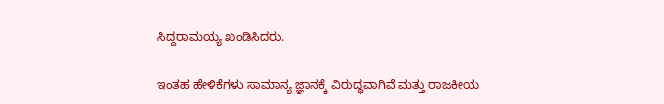ಸಿದ್ದರಾಮಯ್ಯ ಖಂಡಿಸಿದರು.

ಇಂತಹ ಹೇಳಿಕೆಗಳು ಸಾಮಾನ್ಯ ಜ್ಞಾನಕ್ಕೆ ವಿರುದ್ಧವಾಗಿವೆ ಮತ್ತು ರಾಜಕೀಯ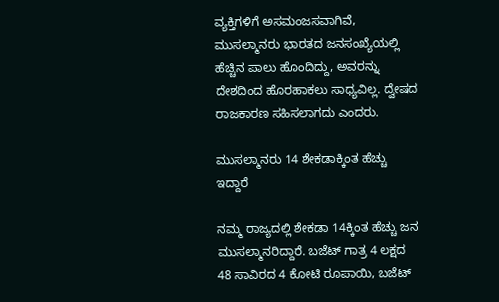ವ್ಯಕ್ತಿಗಳಿಗೆ ಅಸಮಂಜಸವಾಗಿವೆ, ಮುಸಲ್ಮಾನರು ಭಾರತದ ಜನಸಂಖ್ಯೆಯಲ್ಲಿ ಹೆಚ್ಚಿನ ಪಾಲು ಹೊಂದಿದ್ದು, ಅವರನ್ನು ದೇಶದಿಂದ ಹೊರಹಾಕಲು ಸಾಧ್ಯವಿಲ್ಲ. ದ್ವೇಷದ ರಾಜಕಾರಣ ಸಹಿಸಲಾಗದು ಎಂದರು.

ಮುಸಲ್ಮಾನರು 14 ಶೇಕಡಾಕ್ಕಿಂತ ಹೆಚ್ಚು ಇದ್ದಾರೆ

ನಮ್ಮ ರಾಜ್ಯದಲ್ಲಿ ಶೇಕಡಾ 14ಕ್ಕಿಂತ ಹೆಚ್ಚು ಜನ ಮುಸಲ್ಮಾನರಿದ್ದಾರೆ. ಬಜೆಟ್ ಗಾತ್ರ 4 ಲಕ್ಷದ 48 ಸಾವಿರದ 4 ಕೋಟಿ ರೂಪಾಯಿ, ಬಜೆಟ್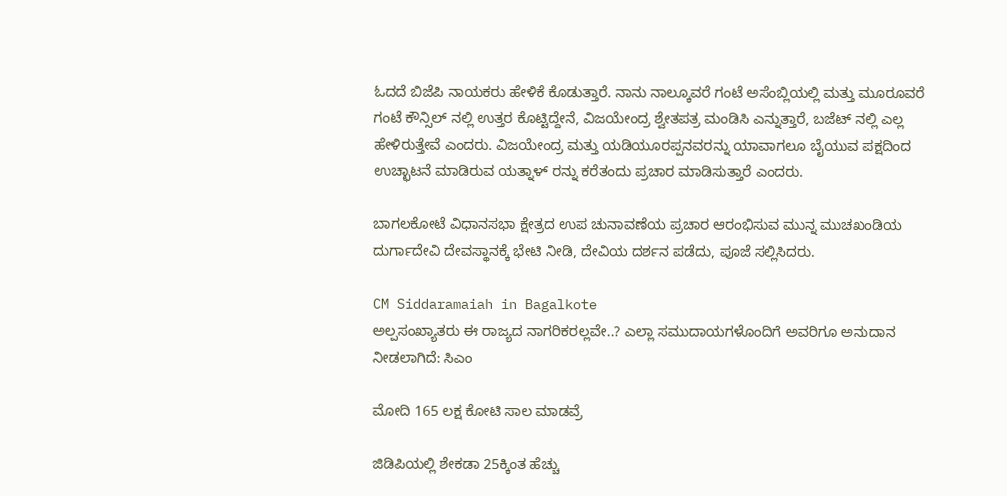ಓದದೆ ಬಿಜೆಪಿ ನಾಯಕರು ಹೇಳಿಕೆ ಕೊಡುತ್ತಾರೆ. ನಾನು ನಾಲ್ಕೂವರೆ ಗಂಟೆ ಅಸೆಂಬ್ಲಿಯಲ್ಲಿ ಮತ್ತು ಮೂರೂವರೆ ಗಂಟೆ ಕೌನ್ಸಿಲ್ ನಲ್ಲಿ ಉತ್ತರ ಕೊಟ್ಟಿದ್ದೇನೆ, ವಿಜಯೇಂದ್ರ ಶ್ವೇತಪತ್ರ ಮಂಡಿಸಿ ಎನ್ನುತ್ತಾರೆ, ಬಜೆಟ್ ನಲ್ಲಿ ಎಲ್ಲ ಹೇಳಿರುತ್ತೇವೆ ಎಂದರು. ವಿಜಯೇಂದ್ರ ಮತ್ತು ಯಡಿಯೂರಪ್ಪನವರನ್ನು ಯಾವಾಗಲೂ ಬೈಯುವ ಪಕ್ಷದಿಂದ ಉಚ್ಛಾಟನೆ ಮಾಡಿರುವ ಯತ್ನಾಳ್ ರನ್ನು ಕರೆತಂದು ಪ್ರಚಾರ ಮಾಡಿಸುತ್ತಾರೆ ಎಂದರು.

ಬಾಗಲಕೋಟೆ ವಿಧಾನಸಭಾ ಕ್ಷೇತ್ರದ ಉಪ ಚುನಾವಣೆಯ ಪ್ರಚಾರ ಆರಂಭಿಸುವ ಮುನ್ನ ಮುಚಖಂಡಿಯ ದುರ್ಗಾದೇವಿ ದೇವಸ್ಥಾನಕ್ಕೆ ಭೇಟಿ ನೀಡಿ, ದೇವಿಯ ದರ್ಶನ ಪಡೆದು, ಪೂಜೆ ಸಲ್ಲಿಸಿದರು.

CM Siddaramaiah in Bagalkote
ಅಲ್ಪಸಂಖ್ಯಾತರು ಈ ರಾಜ್ಯದ ನಾಗರಿಕರಲ್ಲವೇ..? ಎಲ್ಲಾ ಸಮುದಾಯಗಳೊಂದಿಗೆ ಅವರಿಗೂ ಅನುದಾನ ನೀಡಲಾಗಿದೆ: ಸಿಎಂ

ಮೋದಿ 165 ಲಕ್ಷ ಕೋಟಿ ಸಾಲ ಮಾಡವ್ರೆ

ಜಿಡಿಪಿಯಲ್ಲಿ ಶೇಕಡಾ 25ಕ್ಕಿಂತ ಹೆಚ್ಚು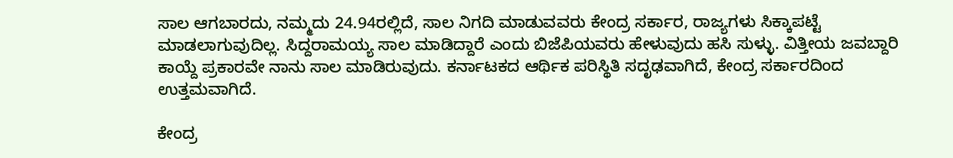ಸಾಲ ಆಗಬಾರದು, ನಮ್ಮದು 24.94ರಲ್ಲಿದೆ, ಸಾಲ ನಿಗದಿ ಮಾಡುವವರು ಕೇಂದ್ರ ಸರ್ಕಾರ, ರಾಜ್ಯಗಳು ಸಿಕ್ಕಾಪಟ್ಟೆ ಮಾಡಲಾಗುವುದಿಲ್ಲ. ಸಿದ್ದರಾಮಯ್ಯ ಸಾಲ ಮಾಡಿದ್ದಾರೆ ಎಂದು ಬಿಜೆಪಿಯವರು ಹೇಳುವುದು ಹಸಿ ಸುಳ್ಳು. ವಿತ್ತೀಯ ಜವಬ್ದಾರಿ ಕಾಯ್ದೆ ಪ್ರಕಾರವೇ ನಾನು ಸಾಲ ಮಾಡಿರುವುದು. ಕರ್ನಾಟಕದ ಆರ್ಥಿಕ ಪರಿಸ್ಥಿತಿ ಸದೃಢವಾಗಿದೆ, ಕೇಂದ್ರ ಸರ್ಕಾರದಿಂದ ಉತ್ತಮವಾಗಿದೆ.

ಕೇಂದ್ರ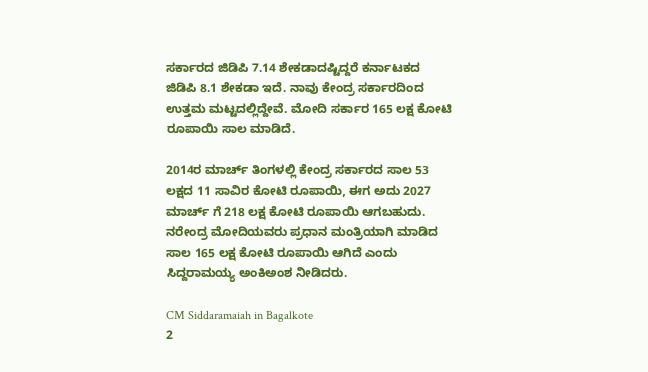ಸರ್ಕಾರದ ಜಿಡಿಪಿ 7.14 ಶೇಕಡಾದಷ್ಟಿದ್ದರೆ ಕರ್ನಾಟಕದ ಜಿಡಿಪಿ 8.1 ಶೇಕಡಾ ಇದೆ. ನಾವು ಕೇಂದ್ರ ಸರ್ಕಾರದಿಂದ ಉತ್ತಮ ಮಟ್ಟದಲ್ಲಿದ್ದೇವೆ. ಮೋದಿ ಸರ್ಕಾರ 165 ಲಕ್ಷ ಕೋಟಿ ರೂಪಾಯಿ ಸಾಲ ಮಾಡಿದೆ.

2014ರ ಮಾರ್ಚ್ ತಿಂಗಳಲ್ಲಿ ಕೇಂದ್ರ ಸರ್ಕಾರದ ಸಾಲ 53 ಲಕ್ಷದ 11 ಸಾವಿರ ಕೋಟಿ ರೂಪಾಯಿ, ಈಗ ಅದು 2027 ಮಾರ್ಚ್ ಗೆ 218 ಲಕ್ಷ ಕೋಟಿ ರೂಪಾಯಿ ಆಗಬಹುದು. ನರೇಂದ್ರ ಮೋದಿಯವರು ಪ್ರಧಾನ ಮಂತ್ರಿಯಾಗಿ ಮಾಡಿದ ಸಾಲ 165 ಲಕ್ಷ ಕೋಟಿ ರೂಪಾಯಿ ಆಗಿದೆ ಎಂದು ಸಿದ್ದರಾಮಯ್ಯ ಅಂಕಿಅಂಶ ನೀಡಿದರು.

CM Siddaramaiah in Bagalkote
2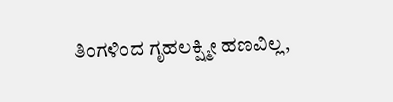ತಿಂಗಳಿಂದ ಗೃಹಲಕ್ಷ್ಮೀ ಹಣವಿಲ್ಲ,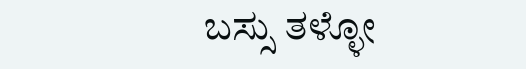ಬಸ್ಸು ತಳ್ಳೋ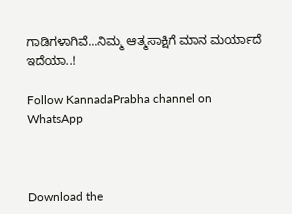ಗಾಡಿಗಳಾಗಿವೆ...ನಿಮ್ಮ ಆತ್ಮಸಾಕ್ಷಿಗೆ ಮಾನ ಮರ್ಯಾದೆ ಇದೆಯಾ..!

Follow KannadaPrabha channel on WhatsApp



Download the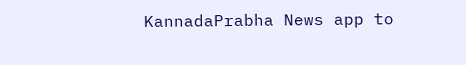KannadaPrabha News app to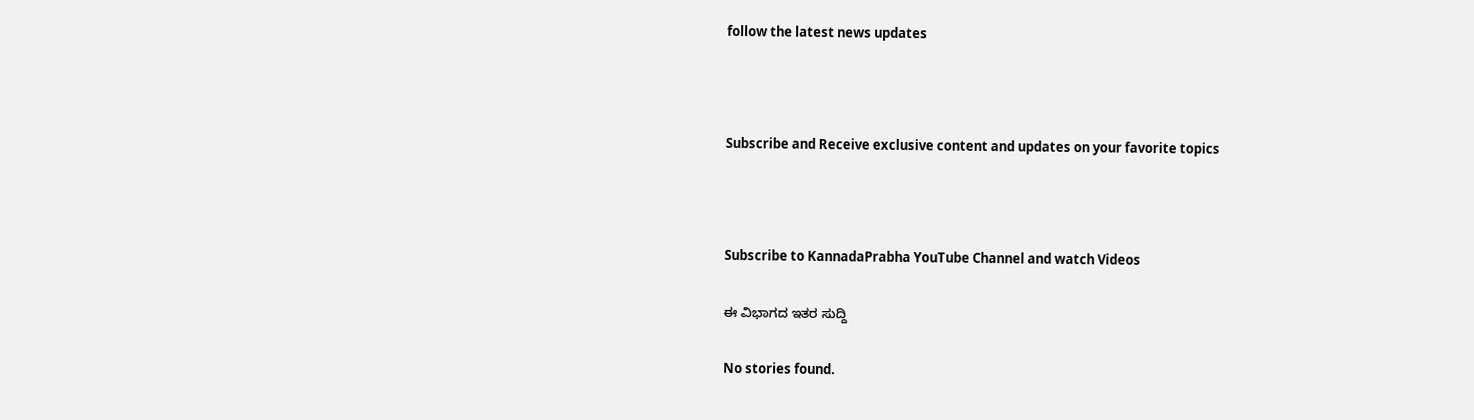follow the latest news updates



Subscribe and Receive exclusive content and updates on your favorite topics



Subscribe to KannadaPrabha YouTube Channel and watch Videos

ಈ ವಿಭಾಗದ ಇತರ ಸುದ್ದಿ

No stories found.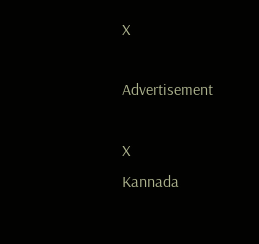X

Advertisement

X
Kannada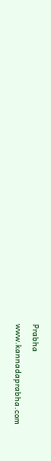Prabha
www.kannadaprabha.com